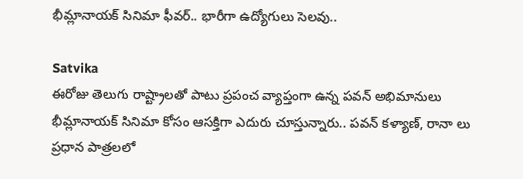భీమ్లానాయక్ సినిమా ఫీవర్.. భారీగా ఉద్యోగులు సెలవు..

Satvika
ఈరోజు తెలుగు రాష్ట్రాలతో పాటు ప్రపంచ వ్యాప్తంగా ఉన్న పవన్ అభిమానులు భీమ్లానాయక్ సినిమా కోసం ఆసక్తిగా ఎదురు చూస్తున్నారు.. పవన్ కళ్యాణ్, రానా లు ప్రధాన పాత్రలలో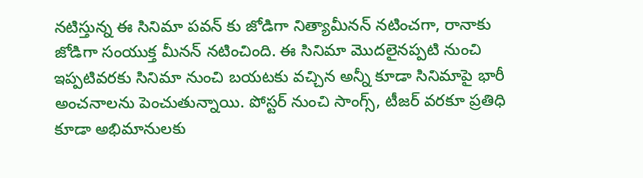నటిస్తున్న ఈ సినిమా పవన్ కు జోడిగా నిత్యామీనన్ నటించగా, రానాకు జోడిగా సంయుక్త మీనన్ నటించింది. ఈ సినిమా మొదలైనప్పటి నుంచి ఇప్పటివరకు సినిమా నుంచి బయటకు వచ్చిన అన్నీ కూడా సినిమాపై భారీ అంచనాలను పెంచుతున్నాయి. పోస్టర్ నుంచి సాంగ్స్, టీజర్ వరకూ ప్రతిధి కూడా అభిమానులకు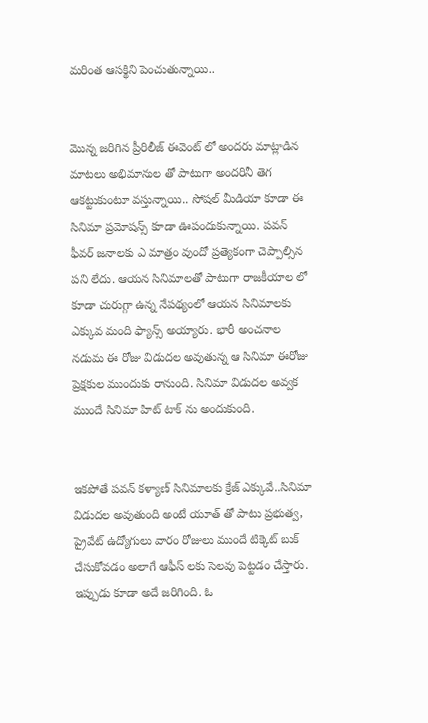మరింత ఆసక్థిని పెంచుతున్నాయి..


మొన్న జరిగిన ప్రీరిలీజ్ ఈవెంట్ లో అందరు మాట్లాడిన మాటలు అభిమానుల తో పాటుగా అందరినీ తెగ ఆకట్టుకుంటూ వస్తున్నాయి.. సోషల్ మీడియా కూడా ఈ సినిమా ప్రమోషన్స్ కూడా ఊపందుకున్నాయి. పవన్ ఫీవర్ జనాలకు ఎ మాత్రం వుందో ప్రత్యెకంగా చెప్పాల్సిన పని లేదు. ఆయన సినిమాలతో పాటుగా రాజకీయాల లో కూడా చురుగ్గా ఉన్న నేపథ్యంలో ఆయన సినిమాలకు ఎక్కువ మంది ఫ్యాన్స్ అయ్యారు. భారీ అంచనాల నడుమ ఈ రోజు విడుదల అవుతున్న ఆ సినిమా ఈరోజు ప్రెక్షకుల ముందుకు రానుంది. సినిమా విడుదల అవ్వక ముందే సినిమా హిట్ టాక్ ను అందుకుంది.


ఇకపోతే పవన్ కళ్యాణ్ సినిమాలకు క్రేజ్ ఎక్కువే..సినిమా విడుదల అవుతుంది అంటే యూత్ తో పాటు ప్రభుత్వ, ప్రైవేట్ ఉద్యోగులు వారం రోజులు ముందే టిక్కెట్ బుక్ చేసుకోవడం అలాగే ఆఫీస్ లకు సెలవు పెట్టడం చేస్తారు. ఇప్పుడు కూడా అదే జరిగింది. ఓ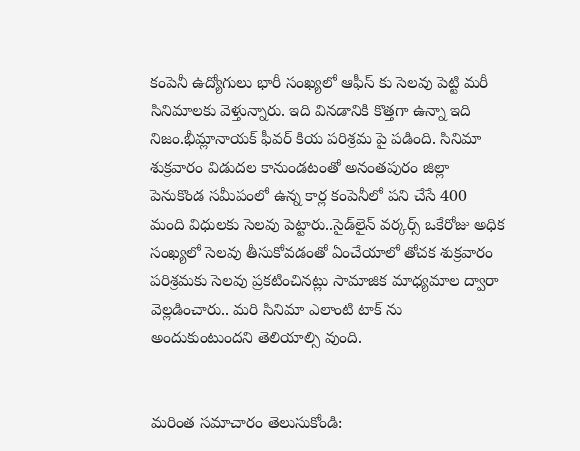కంపెనీ ఉద్యోగులు భారీ సంఖ్యలో ఆఫీస్ కు సెలవు పెట్టి మరీ సినిమాలకు వెళ్తున్నారు. ఇది వినడానికి కొత్తగా ఉన్నా ఇది నిజం.భీమ్లానాయక్‌ ఫీవర్‌ కియ పరిశ్రమ పై పడింది. సినిమా శుక్రవారం విడుదల కానుండటంతో అనంతపురం జిల్లా పెనుకొండ సమీపంలో ఉన్న కార్ల కంపెనీలో పని చేసే 400 మంది విధులకు సెలవు పెట్టారు..సైడ్‌లైన్‌ వర్కర్స్‌ ఒకేరోజు అధిక సంఖ్యలో సెలవు తీసుకోవడంతో ఏంచేయాలో తోచక శుక్రవారం పరిశ్రమకు సెలవు ప్రకటించినట్లు సామాజిక మాధ్యమాల ద్వారా వెల్లడించారు.. మరి సినిమా ఎలాంటి టాక్ ను అందుకుంటుందని తెలియాల్సి వుంది.


మరింత సమాచారం తెలుసుకోండి: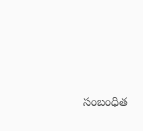సంబంధిత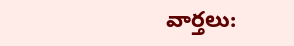వార్తలు: